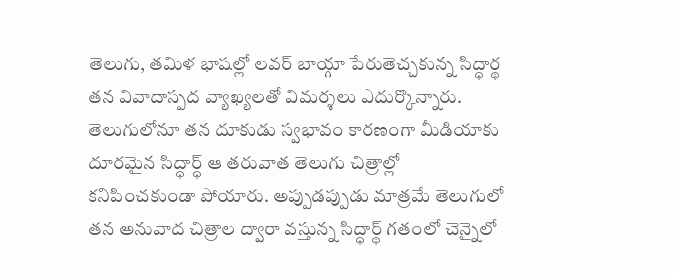తెలుగు, తమిళ భాషల్లో లవర్ బాయ్గా పేరుతెచ్చకున్న సిద్ధార్థ తన వివాదాస్పద వ్యాఖ్యలతో విమర్శలు ఎదుర్కొన్నారు. తెలుగులోనూ తన దూకుడు స్వభావం కారణంగా మీడియాకు దూరమైన సిద్ధార్ధ్ ఆ తరువాత తెలుగు చిత్రాల్లో కనిపించకుండా పోయారు. అప్పుడప్పుడు మాత్రమే తెలుగులో తన అనువాద చిత్రాల ద్వారా వస్తున్న సిద్ధార్థ్ గతంలో చెన్నైలో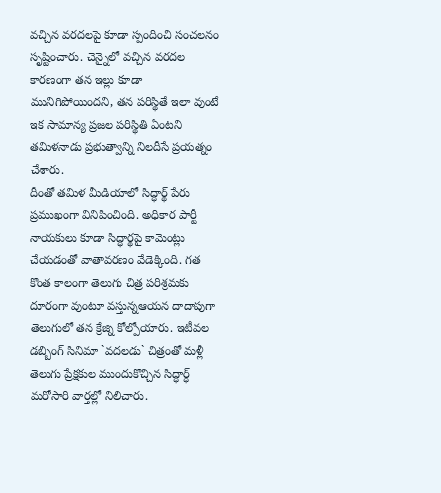వచ్చిన వరదలపై కూడా స్పందించి సంచలనం సృష్టించారు. చెన్నైలో వచ్చిన వరదల కారణంగా తన ఇల్లు కూడా మునిగిపోయిందని, తన పరిస్థితే ఇలా వుంటే ఇక సామాన్య ప్రజల పరిస్థితి ఏంటని తమిళనాడు ప్రభుత్వాన్ని నిలదీసే ప్రయత్నం చేశారు.
దీంతో తమిళ మీడియాలో సిద్ధార్థ్ పేరు ప్రముఖంగా వినిపించింది. అధికార పార్టీ నాయకులు కూడా సిద్ధార్థపై కామెంట్లు చేయడంతో వాతావరణం వేడెక్కింది. గత కొంత కాలంగా తెలుగు చిత్ర పరిశ్రమకు దూరంగా వుంటూ వస్తున్నఆయన దాదాపుగా తెలుగులో తన క్రేజ్ని కోల్పోయారు. ఇటీవల డబ్బింగ్ సినిమా `వదలడు` చిత్రంతో మళ్లీ తెలుగు ప్రేక్షకుల ముందుకొచ్చిన సిద్ధార్ధ్ మరోసారి వార్తల్లో నిలిచారు.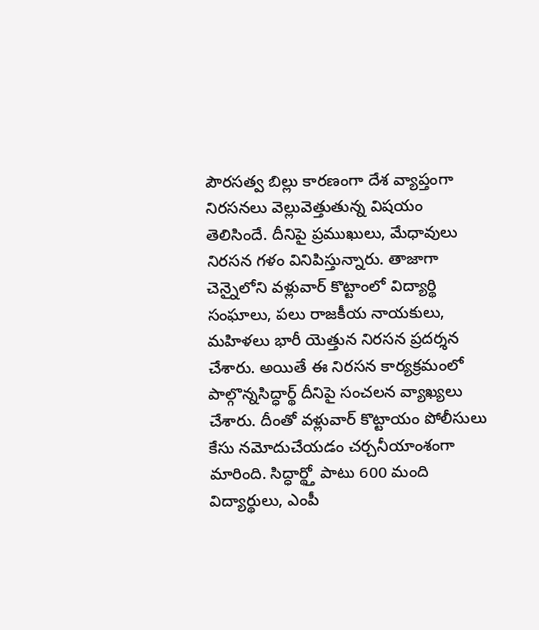పౌరసత్వ బిల్లు కారణంగా దేశ వ్యాప్తంగా నిరసనలు వెల్లువెత్తుతున్న విషయం తెలిసిందే. దీనిపై ప్రముఖులు, మేధావులు నిరసన గళం వినిపిస్తున్నారు. తాజాగా చెన్నైలోని వళ్లువార్ కొట్టాంలో విద్యార్థి సంఘాలు, పలు రాజకీయ నాయకులు, మహిళలు భారీ యెత్తున నిరసన ప్రదర్శన చేశారు. అయితే ఈ నిరసన కార్యక్రమంలో పాల్గొన్నసిద్ధార్థ్ దీనిపై సంచలన వ్యాఖ్యలు చేశారు. దీంతో వళ్లువార్ కొట్టాయం పోలీసులు కేసు నమోదుచేయడం చర్చనీయాంశంగా మారింది. సిద్ధార్థ్తో పాటు 600 మంది విద్యార్థులు, ఎంపీ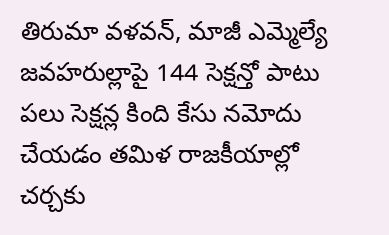తిరుమా వళవన్, మాజీ ఎమ్మెల్యే జవహరుల్లాపై 144 సెక్షన్తో పాటు పలు సెక్షన్ల కింది కేసు నమోదు చేయడం తమిళ రాజకీయాల్లో చర్చకు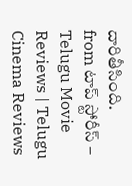దారితీసింది.
from టాప్ స్టోరీస్ – Telugu Movie Reviews | Telugu Cinema Reviews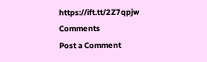https://ift.tt/2Z7qpjw
Comments
Post a Comment